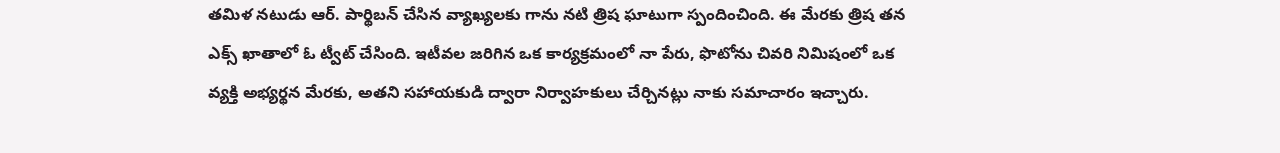తమిళ నటుడు ఆర్. పార్థిబన్ చేసిన వ్యాఖ్యలకు గాను నటి త్రిష ఘాటుగా స్పందించింది. ఈ మేరకు త్రిష తన ఎక్స్ ఖాతాలో ఓ ట్వీట్ చేసింది. ఇటీవల జరిగిన ఒక కార్యక్రమంలో నా పేరు, ఫొటోను చివరి నిమిషంలో ఒక వ్యక్తి అభ్యర్థన మేరకు, అతని సహాయకుడి ద్వారా నిర్వాహకులు చేర్చినట్లు నాకు సమాచారం ఇచ్చారు.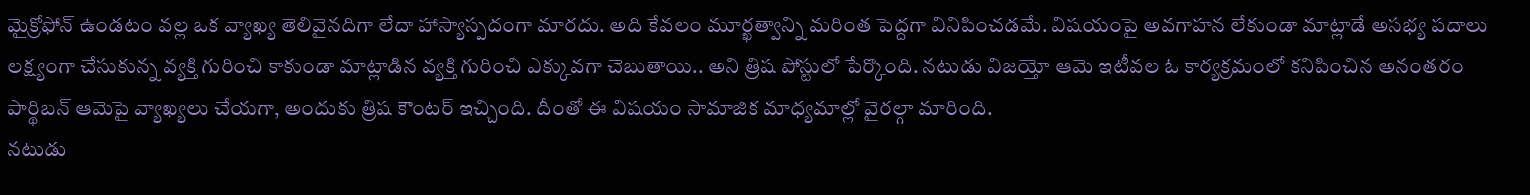మైక్రోఫోన్ ఉండటం వల్ల ఒక వ్యాఖ్య తెలివైనదిగా లేదా హాస్యాస్పదంగా మారదు. అది కేవలం మూర్ఖత్వాన్ని మరింత పెద్దగా వినిపించడమే. విషయంపై అవగాహన లేకుండా మాట్లాడే అసభ్య పదాలు లక్ష్యంగా చేసుకున్న వ్యక్తి గురించి కాకుండా మాట్లాడిన వ్యక్తి గురించి ఎక్కువగా చెబుతాయి.. అని త్రిష పోస్టులో పేర్కొంది. నటుడు విజయ్తో ఆమె ఇటీవల ఓ కార్యక్రమంలో కనిపించిన అనంతరం పార్థిబన్ ఆమెపై వ్యాఖ్యలు చేయగా, అందుకు త్రిష కౌంటర్ ఇచ్చింది. దీంతో ఈ విషయం సామాజిక మాధ్యమాల్లో వైరల్గా మారింది.
నటుడు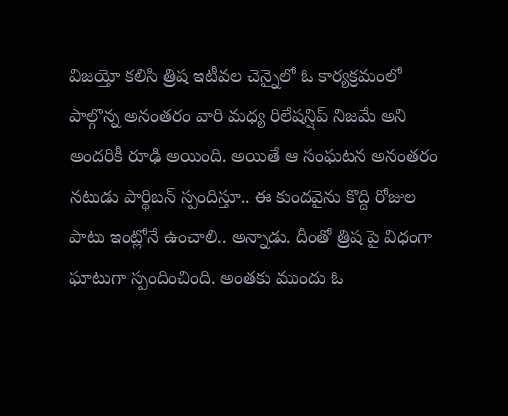విజయ్తో కలిసి త్రిష ఇటీవల చెన్నైలో ఓ కార్యక్రమంలో పాల్గొన్న అనంతరం వారి మధ్య రిలేషన్షిప్ నిజమే అని అందరికీ రూఢి అయింది. అయితే ఆ సంఘటన అనంతరం నటుడు పార్థిబన్ స్పందిస్తూ.. ఈ కుందవైను కొద్ది రోజుల పాటు ఇంట్లోనే ఉంచాలి.. అన్నాడు. దీంతో త్రిష పై విధంగా ఘాటుగా స్పందించింది. అంతకు ముందు ఓ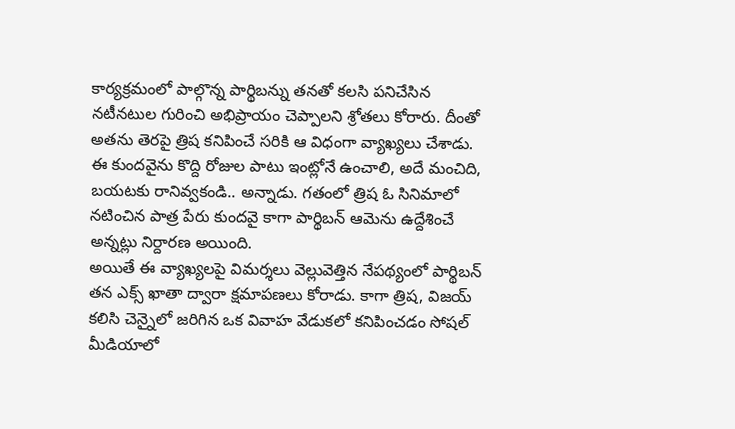కార్యక్రమంలో పాల్గొన్న పార్థిబన్ను తనతో కలసి పనిచేసిన నటీనటుల గురించి అభిప్రాయం చెప్పాలని శ్రోతలు కోరారు. దీంతో అతను తెరపై త్రిష కనిపించే సరికి ఆ విధంగా వ్యాఖ్యలు చేశాడు. ఈ కుందవైను కొద్ది రోజుల పాటు ఇంట్లోనే ఉంచాలి, అదే మంచిది, బయటకు రానివ్వకండి.. అన్నాడు. గతంలో త్రిష ఓ సినిమాలో నటించిన పాత్ర పేరు కుందవై కాగా పార్థిబన్ ఆమెను ఉద్దేశించే అన్నట్లు నిర్దారణ అయింది.
అయితే ఈ వ్యాఖ్యలపై విమర్శలు వెల్లువెత్తిన నేపథ్యంలో పార్థిబన్ తన ఎక్స్ ఖాతా ద్వారా క్షమాపణలు కోరాడు. కాగా త్రిష, విజయ్ కలిసి చెన్నైలో జరిగిన ఒక వివాహ వేడుకలో కనిపించడం సోషల్ మీడియాలో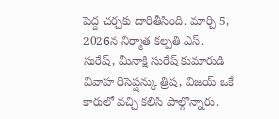పెద్ద చర్చకు దారితీసింది. మార్చి 5, 2026న నిర్మాత కల్పతి ఎస్. సురేష్, మీనాక్షి సురేష్ కుమారుడి వివాహ రిసెప్షన్కు త్రిష, విజయ్ ఒకే కారులో వచ్చి కలిసి పాల్గొన్నారు.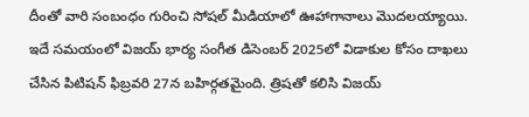దీంతో వారి సంబంధం గురించి సోషల్ మీడియాలో ఊహాగానాలు మొదలయ్యాయి. ఇదే సమయంలో విజయ్ భార్య సంగీత డిసెంబర్ 2025లో విడాకుల కోసం దాఖలు చేసిన పిటిషన్ ఫిబ్రవరి 27న బహిర్గతమైంది. త్రిషతో కలిసి విజయ్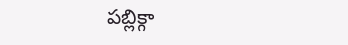పబ్లిక్గా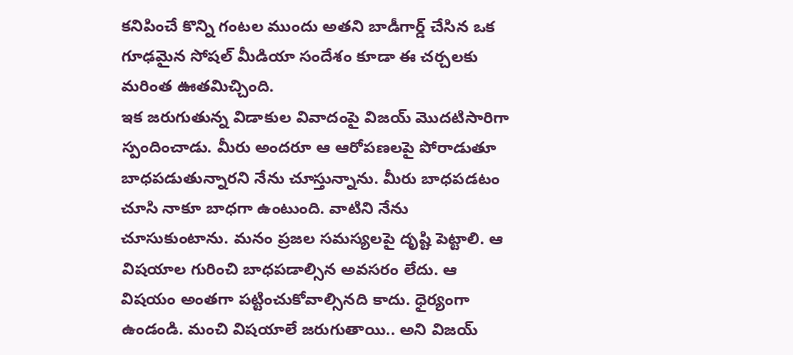కనిపించే కొన్ని గంటల ముందు అతని బాడీగార్డ్ చేసిన ఒక గూఢమైన సోషల్ మీడియా సందేశం కూడా ఈ చర్చలకు మరింత ఊతమిచ్చింది.
ఇక జరుగుతున్న విడాకుల వివాదంపై విజయ్ మొదటిసారిగా స్పందించాడు. మీరు అందరూ ఆ ఆరోపణలపై పోరాడుతూ బాధపడుతున్నారని నేను చూస్తున్నాను. మీరు బాధపడటం చూసి నాకూ బాధగా ఉంటుంది. వాటిని నేను చూసుకుంటాను. మనం ప్రజల సమస్యలపై దృష్టి పెట్టాలి. ఆ విషయాల గురించి బాధపడాల్సిన అవసరం లేదు. ఆ విషయం అంతగా పట్టించుకోవాల్సినది కాదు. ధైర్యంగా ఉండండి. మంచి విషయాలే జరుగుతాయి.. అని విజయ్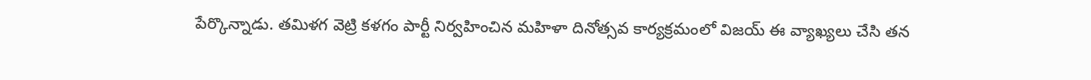పేర్కొన్నాడు. తమిళగ వెట్రి కళగం పార్టీ నిర్వహించిన మహిళా దినోత్సవ కార్యక్రమంలో విజయ్ ఈ వ్యాఖ్యలు చేసి తన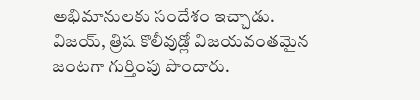అభిమానులకు సందేశం ఇచ్చాడు.
విజయ్, త్రిష కొలీవుడ్లో విజయవంతమైన జంటగా గుర్తింపు పొందారు.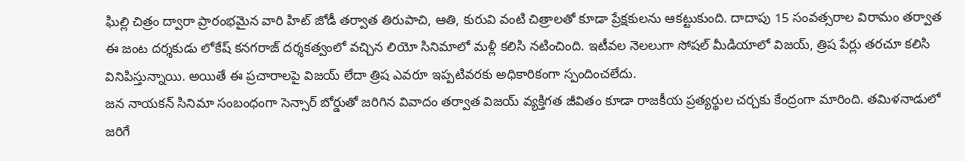ఘిల్లి చిత్రం ద్వారా ప్రారంభమైన వారి హిట్ జోడీ తర్వాత తిరుపాచి, ఆతి, కురువి వంటి చిత్రాలతో కూడా ప్రేక్షకులను ఆకట్టుకుంది. దాదాపు 15 సంవత్సరాల విరామం తర్వాత ఈ జంట దర్శకుడు లోకేష్ కనగరాజ్ దర్శకత్వంలో వచ్చిన లియో సినిమాలో మళ్లీ కలిసి నటించింది. ఇటీవల నెలలుగా సోషల్ మీడియాలో విజయ్, త్రిష పేర్లు తరచూ కలిసి వినిపిస్తున్నాయి. అయితే ఈ ప్రచారాలపై విజయ్ లేదా త్రిష ఎవరూ ఇప్పటివరకు అధికారికంగా స్పందించలేదు.
జన నాయకన్ సినిమా సంబంధంగా సెన్సార్ బోర్డుతో జరిగిన వివాదం తర్వాత విజయ్ వ్యక్తిగత జీవితం కూడా రాజకీయ ప్రత్యర్థుల చర్చకు కేంద్రంగా మారింది. తమిళనాడులో జరిగే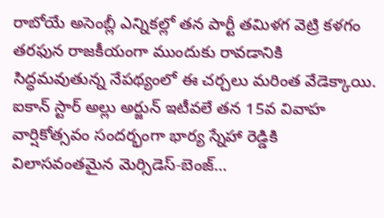రాబోయే అసెంబ్లీ ఎన్నికల్లో తన పార్టీ తమిళగ వెట్రి కళగం తరఫున రాజకీయంగా ముందుకు రావడానికి సిద్ధమవుతున్న నేపథ్యంలో ఈ చర్చలు మరింత వేడెక్కాయి.
ఐకాన్ స్టార్ అల్లు అర్జున్ ఇటీవలే తన 15వ వివాహ వార్షికోత్సవం సందర్భంగా భార్య స్నేహా రెడ్డికి విలాసవంతమైన మెర్సిడెస్-బెంజ్…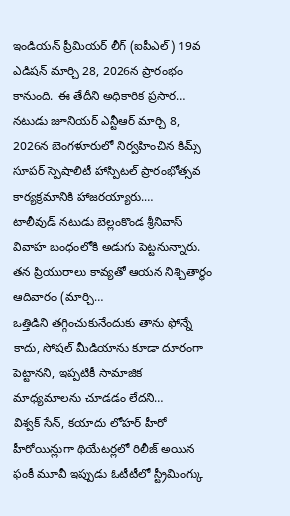ఇండియన్ ప్రీమియర్ లీగ్ (ఐపీఎల్) 19వ ఎడిషన్ మార్చి 28, 2026న ప్రారంభం కానుంది. ఈ తేదీని అధికారిక ప్రసార…
నటుడు జూనియర్ ఎన్టీఆర్ మార్చి 8, 2026న బెంగళూరులో నిర్వహించిన కిమ్స్ సూపర్ స్పెషాలిటీ హాస్పిటల్ ప్రారంభోత్సవ కార్యక్రమానికి హాజరయ్యారు.…
టాలీవుడ్ నటుడు బెల్లంకొండ శ్రీనివాస్ వివాహ బంధంలోకి అడుగు పెట్టనున్నారు. తన ప్రియురాలు కావ్యతో ఆయన నిశ్చితార్థం ఆదివారం (మార్చి…
ఒత్తిడిని తగ్గించుకునేందుకు తాను ఫోన్నే కాదు, సోషల్ మీడియాను కూడా దూరంగా పెట్టానని, ఇప్పటికీ సామాజిక మాధ్యమాలను చూడడం లేదని…
విశ్వక్ సేన్, కయాదు లోహర్ హీరో హీరోయిన్లుగా థియేటర్లలో రిలీజ్ అయిన ఫంకీ మూవీ ఇప్పుడు ఓటీటీలో స్ట్రీమింగ్కు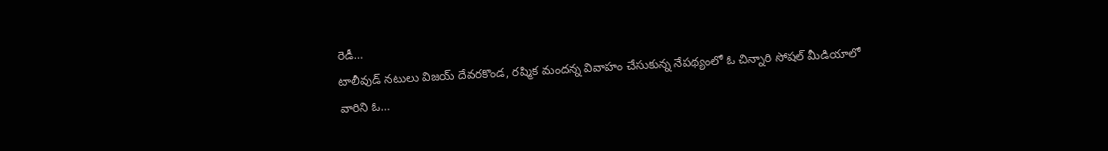రెడీ…
టాలీవుడ్ నటులు విజయ్ దేవరకొండ, రష్మిక మందన్న వివాహం చేసుకున్న నేపథ్యంలో ఓ చిన్నారి సోషల్ మీడియాలో వారిని ఓ…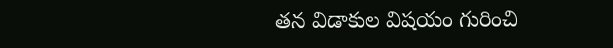తన విడాకుల విషయం గురించి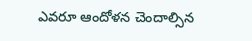ఎవరూ ఆందోళన చెందాల్సిన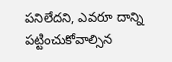పనిలేదని, ఎవరూ దాన్ని పట్టించుకోవాల్సిన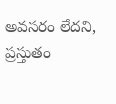అవసరం లేదని, ప్రస్తుతం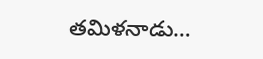తమిళనాడు…